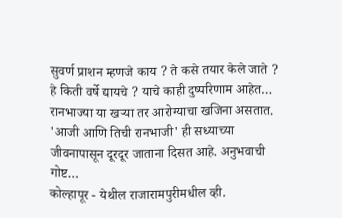सुवर्ण प्राशन म्हणजे काय ? ते कसे तयार केले जाते ? हे किती वर्षे द्यायचे ? याचे काही दुष्परिणाम आहेत…
रानभाज्या या खऱ्या तर आरोग्याचा खजिना असतात. 'आजी आणि तिची रानभाजी' ही सध्याच्या जीवनापासून दूरदूर जाताना दिसत आहे. अनुभवाची गोष्ट…
कोल्हापूर - येथील राजारामपुरीमधील व्ही.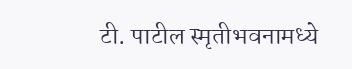टी. पाटील स्मृतीभवनामध्ये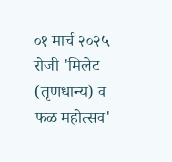०१ मार्च २०२५ रोजी 'मिलेट (तृणधान्य) व फळ महोत्सव'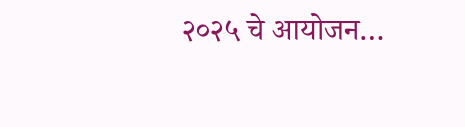२०२५ चे आयोजन…